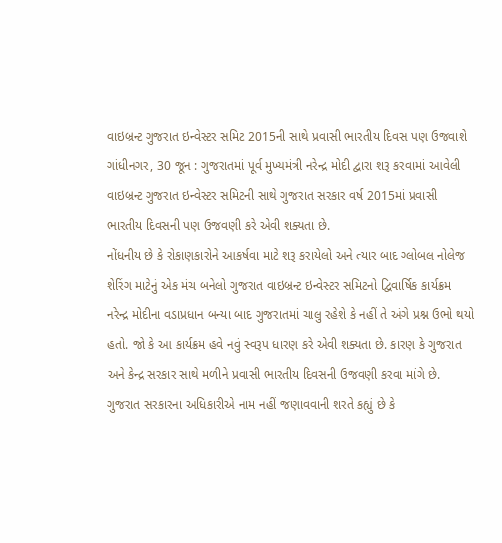વાઇબ્રન્ટ ગુજરાત ઇન્વેસ્ટર સમિટ 2015ની સાથે પ્રવાસી ભારતીય દિવસ પણ ઉજવાશે
ગાંધીનગર, 30 જૂન : ગુજરાતમાં પૂર્વ મુખ્યમંત્રી નરેન્દ્ર મોદી દ્વારા શરૂ કરવામાં આવેલી વાઇબ્રન્ટ ગુજરાત ઇન્વેસ્ટર સમિટની સાથે ગુજરાત સરકાર વર્ષ 2015માં પ્રવાસી ભારતીય દિવસની પણ ઉજવણી કરે એવી શક્યતા છે.
નોંધનીય છે કે રોકાણકારોને આકર્ષવા માટે શરૂ કરાયેલો અને ત્યાર બાદ ગ્લોબલ નોલેજ શેરિંગ માટેનું એક મંચ બનેલો ગુજરાત વાઇબ્રન્ટ ઇન્વેસ્ટર સમિટનો દ્વિવાર્ષિક કાર્યક્રમ નરેન્દ્ર મોદીના વડાપ્રધાન બન્યા બાદ ગુજરાતમાં ચાલુ રહેશે કે નહીં તે અંગે પ્રશ્ન ઉભો થયો હતો. જો કે આ કાર્યક્રમ હવે નવું સ્વરૂપ ધારણ કરે એવી શક્યતા છે. કારણ કે ગુજરાત અને કેન્દ્ર સરકાર સાથે મળીને પ્રવાસી ભારતીય દિવસની ઉજવણી કરવા માંગે છે.
ગુજરાત સરકારના અધિકારીએ નામ નહીં જણાવવાની શરતે કહ્યું છે કે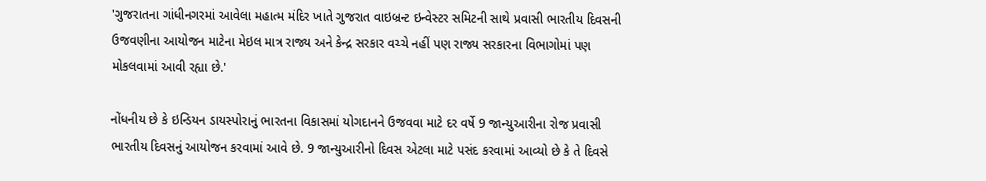'ગુજરાતના ગાંધીનગરમાં આવેલા મહાત્મ મંદિર ખાતે ગુજરાત વાઇબ્રન્ટ ઇન્વેસ્ટર સમિટની સાથે પ્રવાસી ભારતીય દિવસની ઉજવણીના આયોજન માટેના મેઇલ માત્ર રાજ્ય અને કેન્દ્ર સરકાર વચ્ચે નહીં પણ રાજ્ય સરકારના વિભાગોમાં પણ મોકલવામાં આવી રહ્યા છે.'

નોંધનીય છે કે ઇન્ડિયન ડાયસ્પોરાનું ભારતના વિકાસમાં યોગદાનને ઉજવવા માટે દર વર્ષે 9 જાન્યુઆરીના રોજ પ્રવાસી ભારતીય દિવસનું આયોજન કરવામાં આવે છે. 9 જાન્યુઆરીનો દિવસ એટલા માટે પસંદ કરવામાં આવ્યો છે કે તે દિવસે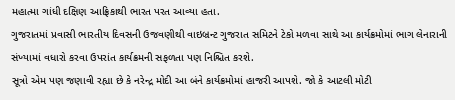મહાત્મા ગાંધી દક્ષિણ આફ્રિકાથી ભારત પરત આવ્યા હતા.
ગુજરાતમાં પ્રવાસી ભારતીય દિવસની ઉજવણીથી વાઇબ્રન્ટ ગુજરાત સમિટને ટેકો મળવા સાથે આ કાર્યક્રમોમાં ભાગ લેનારાની સંખ્યામાં વધારો કરવા ઉપરાંત કાર્યક્રમની સફળતા પણ નિશ્ચિત કરશે.
સૂત્રો એમ પણ જણાવી રહ્યા છે કે નરેન્દ્ર મોદી આ બંને કાર્યક્રમોમાં હાજરી આપશે. જો કે આટલી મોટી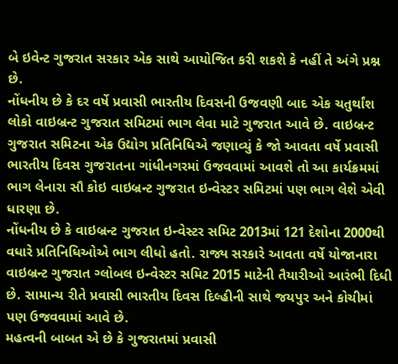બે ઇવેન્ટ ગુજરાત સરકાર એક સાથે આયોજિત કરી શકશે કે નહીં તે અંગે પ્રશ્ન છે.
નોંધનીય છે કે દર વર્ષે પ્રવાસી ભારતીય દિવસની ઉજવણી બાદ એક ચતુર્થાંશ લોકો વાઇબ્રન્ટ ગુજરાત સમિટમાં ભાગ લેવા માટે ગુજરાત આવે છે. વાઇબ્રન્ટ ગુજરાત સમિટના એક ઉદ્યોગ પ્રતિનિધિએ જણાવ્યું કે જો આવતા વર્ષે પ્રવાસી ભારતીય દિવસ ગુજરાતના ગાંધીનગરમાં ઉજવવામાં આવશે તો આ કાર્યક્રમમાં ભાગ લેનારા સૌ કોઇ વાઇબ્રન્ટ ગુજરાત ઇન્વેસ્ટર સમિટમાં પણ ભાગ લેશે એવી ધારણા છે.
નોંધનીય છે કે વાઇબ્રન્ટ ગુજરાત ઇન્વેસ્ટર સમિટ 2013માં 121 દેશોના 2000થી વધારે પ્રતિનિધિઓએ ભાગ લીધો હતો. રાજ્ય સરકારે આવતા વર્ષે યોજાનારા વાઇબ્રન્ટ ગુજરાત ગ્લોબલ ઇન્વેસ્ટર સમિટ 2015 માટેની તૈયારીઓ આરંભી દિધી છે. સામાન્ય રીતે પ્રવાસી ભારતીય દિવસ દિલ્હીની સાથે જયપુર અને કોચીમાં પણ ઉજવવામાં આવે છે.
મહત્વની બાબત એ છે કે ગુજરાતમાં પ્રવાસી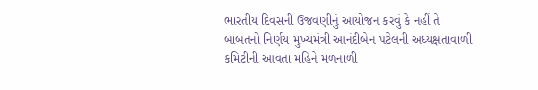ભારતીય દિવસની ઉજવણીનું આયોજન કરવું કે નહીં તે બાબતનો નિર્ણય મુખ્યમંત્રી આનંદીબેન પટેલની અધ્યક્ષતાવાળી કમિટીની આવતા મહિને મળનાળી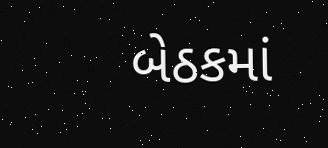બેઠકમાં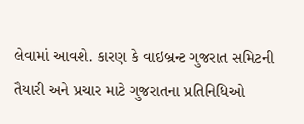લેવામાં આવશે. કારણ કે વાઇબ્રન્ટ ગુજરાત સમિટની તૈયારી અને પ્રચાર માટે ગુજરાતના પ્રતિનિધિઓ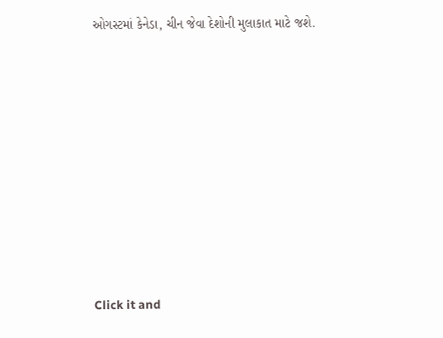ઓગસ્ટમાં કેનેડા, ચીન જેવા દેશોની મુલાકાત માટે જશે.












Click it and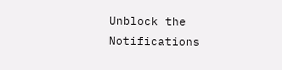Unblock the Notifications